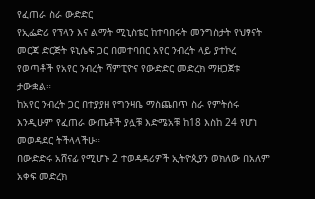የፈጠራ ስራ ውድድር
የኢፌድሪ የፕላን እና ልማት ሚኒስቴር ከተባበሩት መንግስታት የህፃናት መርጃ ድርጅት ዩኒሴፍ ጋር በመተባበር አየር ንብረት ላይ ያተኮረ የወጣቶች የአየር ንብረት ሻምፒዮና የውድድር መድረክ ማዘጋጀቱ ታውቋል።
ከአየር ንብረት ጋር በተያያዘ የግንዛቤ ማስጨበጥ ስራ የምትሰሩ እንዲሁም የፈጠራ ውጤቶች ያሏቹ እድሜአቹ ከ18 እስከ 24 የሆነ መወዳደር ትችላላችሁ።
በውድድሩ አሸናፊ የሚሆኑ 2 ተወዳዳሪዎች ኢትዮጲያን ወክለው በአለም አቀፍ መድረክ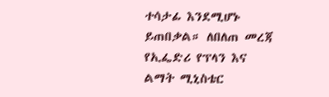ተሳታፊ እንደሚሆኑ ይጠበቃል። ለበለጠ መረጃ የኢፌድሪ የፕላን እና ልማት ሚኒስቴር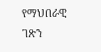የማህበራዊ ገጽን